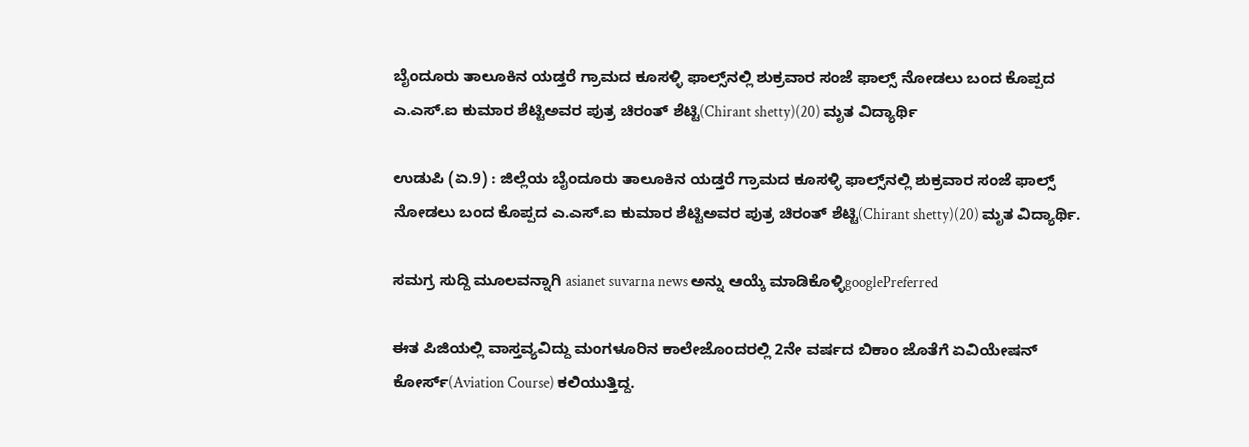ಬೈಂದೂರು ತಾಲೂಕಿನ ಯಡ್ತರೆ ಗ್ರಾಮದ ಕೂಸಳ್ಳಿ ಫಾಲ್ಸ್‌ನಲ್ಲಿ ಶುಕ್ರವಾರ ಸಂಜೆ ಫಾಲ್ಸ್‌ ನೋಡಲು ಬಂದ ಕೊಪ್ಪದ ಎ.ಎಸ್‌.ಐ ಕುಮಾರ ಶೆಟ್ಟಿಅವರ ಪುತ್ರ ಚಿರಂತ್‌ ಶೆಟ್ಟಿ(Chirant shetty)(20) ಮೃತ ವಿದ್ಯಾರ್ಥಿ

ಉಡುಪಿ (ಏ.9) : ಜಿಲ್ಲೆಯ ಬೈಂದೂರು ತಾಲೂಕಿನ ಯಡ್ತರೆ ಗ್ರಾಮದ ಕೂಸಳ್ಳಿ ಫಾಲ್ಸ್‌ನಲ್ಲಿ ಶುಕ್ರವಾರ ಸಂಜೆ ಫಾಲ್ಸ್‌ ನೋಡಲು ಬಂದ ಕೊಪ್ಪದ ಎ.ಎಸ್‌.ಐ ಕುಮಾರ ಶೆಟ್ಟಿಅವರ ಪುತ್ರ ಚಿರಂತ್‌ ಶೆಟ್ಟಿ(Chirant shetty)(20) ಮೃತ ವಿದ್ಯಾರ್ಥಿ.

ಸಮಗ್ರ ಸುದ್ದಿ ಮೂಲವನ್ನಾಗಿ asianet suvarna news ಅನ್ನು ಆಯ್ಕೆ ಮಾಡಿಕೊಳ್ಳಿgooglePreferred

ಈತ ಪಿಜಿಯಲ್ಲಿ ವಾಸ್ತವ್ಯವಿದ್ದು ಮಂಗಳೂರಿನ ಕಾಲೇಜೊಂದರಲ್ಲಿ 2ನೇ ವರ್ಷದ ಬಿಕಾಂ ಜೊತೆಗೆ ಏವಿಯೇಷನ್‌ ಕೋರ್ಸ್‌(Aviation Course) ಕಲಿಯುತ್ತಿದ್ದ.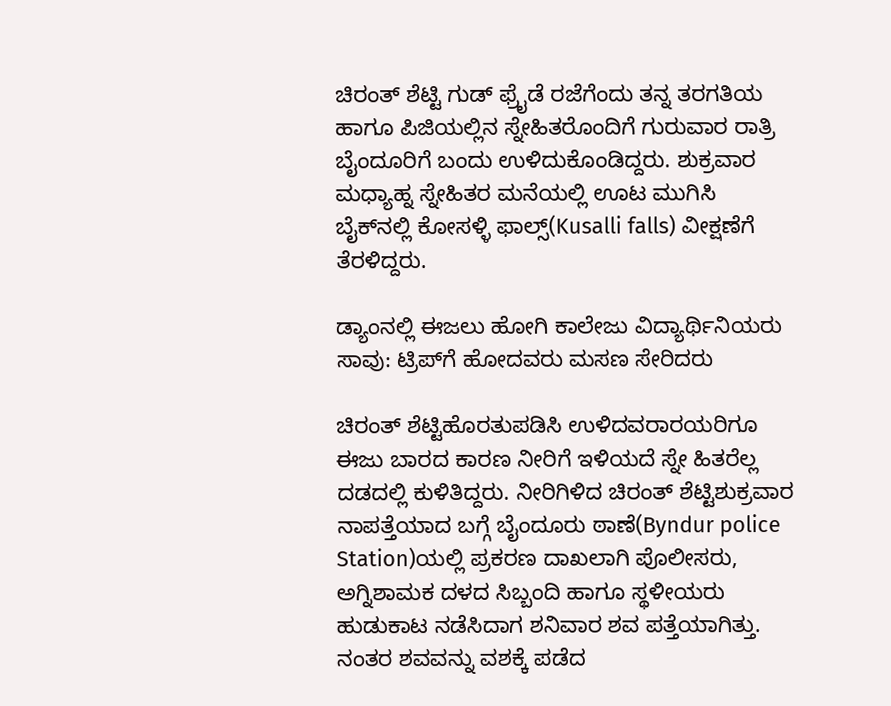ಚಿರಂತ್‌ ಶೆಟ್ಟಿ ಗುಡ್‌ ಫ್ರೈಡೆ ರಜೆಗೆಂದು ತನ್ನ ತರಗತಿಯ ಹಾಗೂ ಪಿಜಿಯಲ್ಲಿನ ಸ್ನೇಹಿತರೊಂದಿಗೆ ಗುರುವಾರ ರಾತ್ರಿ ಬೈಂದೂರಿಗೆ ಬಂದು ಉಳಿದುಕೊಂಡಿದ್ದರು. ಶುಕ್ರವಾರ ಮಧ್ಯಾಹ್ನ ಸ್ನೇಹಿತರ ಮನೆಯಲ್ಲಿ ಊಟ ಮುಗಿಸಿ ಬೈಕ್‌ನಲ್ಲಿ ಕೋಸಳ್ಳಿ ಫಾಲ್ಸ್‌(Kusalli falls) ವೀಕ್ಷಣೆಗೆ ತೆರಳಿದ್ದರು.

ಡ್ಯಾಂನಲ್ಲಿ ಈಜಲು ಹೋಗಿ ಕಾಲೇಜು ವಿದ್ಯಾರ್ಥಿನಿಯರು ಸಾವು: ಟ್ರಿಪ್‌ಗೆ ಹೋದವರು ಮಸಣ ಸೇರಿದರು

ಚಿರಂತ್‌ ಶೆಟ್ಟಿಹೊರತುಪಡಿಸಿ ಉಳಿದವರಾರ‍ಯರಿಗೂ ಈಜು ಬಾರದ ಕಾರಣ ನೀರಿಗೆ ಇಳಿಯದೆ ಸ್ನೇ ಹಿತರೆಲ್ಲ ದಡದಲ್ಲಿ ಕುಳಿತಿದ್ದರು. ನೀರಿಗಿಳಿದ ಚಿರಂತ್‌ ಶೆಟ್ಟಿಶುಕ್ರವಾರ ನಾಪತ್ತೆಯಾದ ಬಗ್ಗೆ ಬೈಂದೂರು ಠಾಣೆ(Byndur police Station)ಯಲ್ಲಿ ಪ್ರಕರಣ ದಾಖಲಾಗಿ ಪೊಲೀಸರು, ಅಗ್ನಿಶಾಮಕ ದಳದ ಸಿಬ್ಬಂದಿ ಹಾಗೂ ಸ್ಥಳೀಯರು ಹುಡುಕಾಟ ನಡೆಸಿದಾಗ ಶನಿವಾರ ಶವ ಪತ್ತೆಯಾಗಿತ್ತು. ನಂತರ ಶವವನ್ನು ವಶಕ್ಕೆ ಪಡೆದ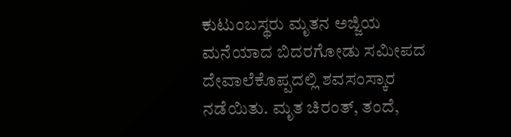ಕುಟುಂಬಸ್ಥರು ಮೃತನ ಅಜ್ಜಿಯ ಮನೆಯಾದ ಬಿದರಗೋಡು ಸಮೀಪದ ದೇವಾಲೆಕೊಪ್ಪದಲ್ಲಿ ಶವಸಂಸ್ಕಾರ ನಡೆಯಿತು. ಮೃತ ಚಿರಂತ್‌, ತಂದೆ,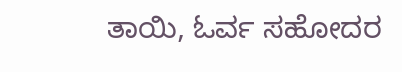ತಾಯಿ, ಓರ್ವ ಸಹೋದರ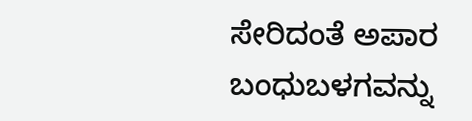ಸೇರಿದಂತೆ ಅಪಾರ ಬಂಧುಬಳಗವನ್ನು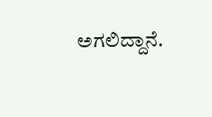ಅಗಲಿದ್ದಾನೆ.